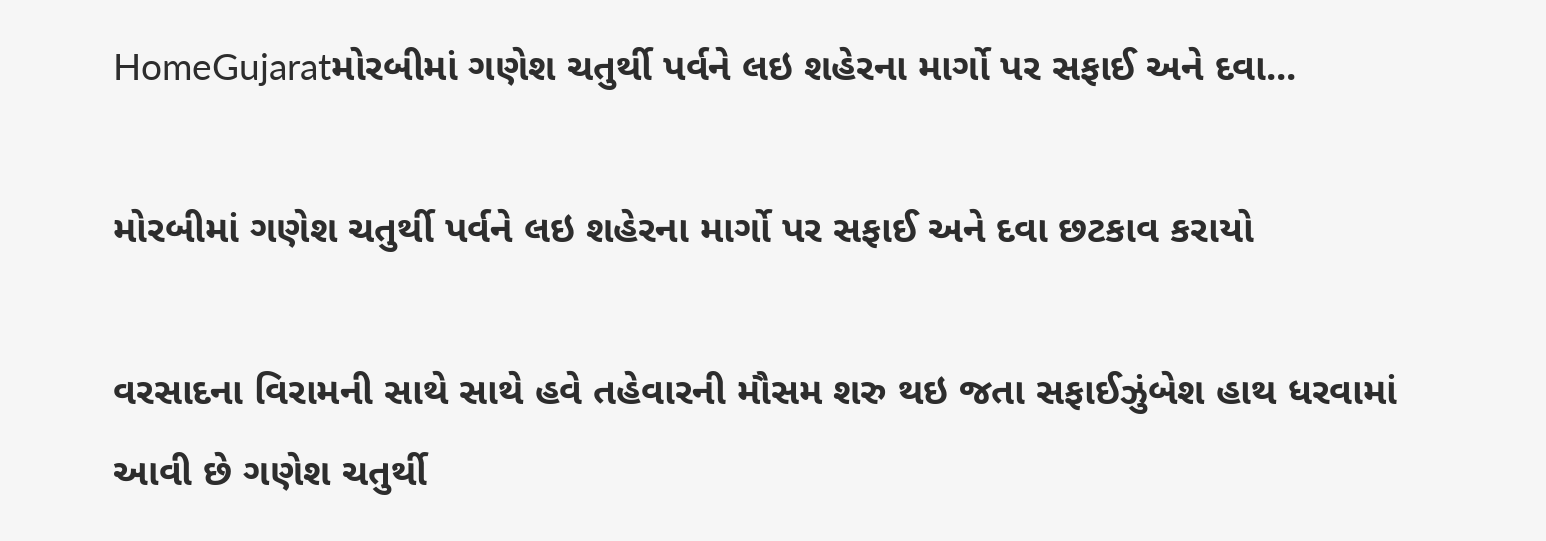HomeGujaratમોરબીમાં ગણેશ ચતુર્થી પર્વને લઇ શહેરના માર્ગો પર સફાઈ અને દવા...

મોરબીમાં ગણેશ ચતુર્થી પર્વને લઇ શહેરના માર્ગો પર સફાઈ અને દવા છટકાવ કરાયો

વરસાદના વિરામની સાથે સાથે હવે તહેવારની મૌસમ શરુ થઇ જતા સફાઈઝુંબેશ હાથ ધરવામાં આવી છે ગણેશ ચતુર્થી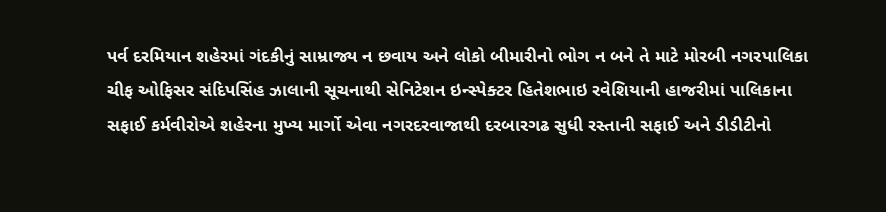પર્વ દરમિયાન શહેરમાં ગંદકીનું સામ્રાજ્ય ન છવાય અને લોકો બીમારીનો ભોગ ન બને તે માટે મોરબી નગરપાલિકા ચીફ ઓફિસર સંદિપસિંહ ઝાલાની સૂચનાથી સેનિટેશન ઇન્સ્પેક્ટર હિતેશભાઇ રવેશિયાની હાજરીમાં પાલિકાના સફાઈ કર્મવીરોએ શહેરના મુખ્ય માર્ગો એવા નગરદરવાજાથી દરબારગઢ સુધી રસ્તાની સફાઈ અને ડીડીટીનો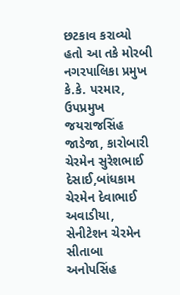છટકાવ કરાવ્યો હતો આ તકે મોરબી નગરપાલિકા પ્રમુખ કે.કે. પરમાર, ઉપપ્રમુખ જયરાજસિંહ જાડેજા, કારોબારી ચેરમેન સુરેશભાઈ દેસાઈ,બાંધકામ ચેરમેન દેવાભાઈ અવાડીયા, સેનીટેશન ચેરમેન સીતાબા અનોપસિંહ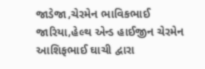જાડેજા,ચેરમેન ભાવિકભાઈ જારિયા,હેલ્થ એન્ડ હાઈજીન ચેરમેન આશિફભાઈ ઘાચી દ્વારા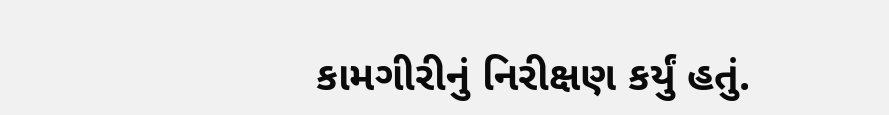કામગીરીનું નિરીક્ષણ કર્યું હતું.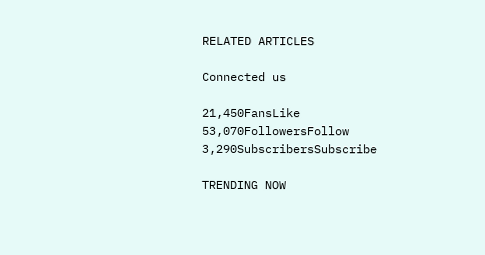RELATED ARTICLES

Connected us

21,450FansLike
53,070FollowersFollow
3,290SubscribersSubscribe

TRENDING NOW